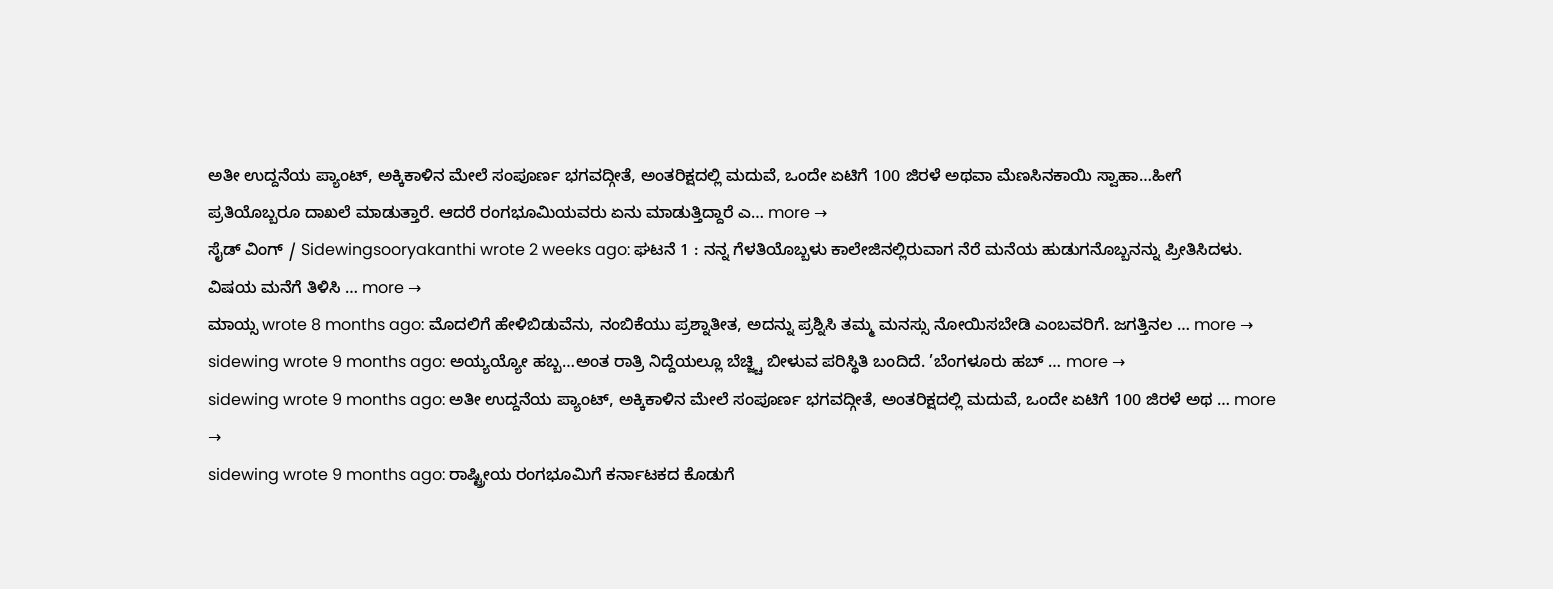ಅತೀ ಉದ್ದನೆಯ ಪ್ಯಾಂಟ್, ಅಕ್ಕಿಕಾಳಿನ ಮೇಲೆ ಸಂಪೂರ್ಣ ಭಗವದ್ಗೀತೆ, ಅಂತರಿಕ್ಷದಲ್ಲಿ ಮದುವೆ, ಒಂದೇ ಏಟಿಗೆ 100 ಜಿರಳೆ ಅಥವಾ ಮೆಣಸಿನಕಾಯಿ ಸ್ವಾಹಾ…ಹೀಗೆ ಪ್ರತಿಯೊಬ್ಬರೂ ದಾಖಲೆ ಮಾಡುತ್ತಾರೆ. ಆದರೆ ರಂಗಭೂಮಿಯವರು ಏನು ಮಾಡುತ್ತಿದ್ದಾರೆ ಎ… more →
ಸೈಡ್ ವಿಂಗ್ / Sidewingsooryakanthi wrote 2 weeks ago: ಘಟನೆ 1 : ನನ್ನ ಗೆಳತಿಯೊಬ್ಬಳು ಕಾಲೇಜಿನಲ್ಲಿರುವಾಗ ನೆರೆ ಮನೆಯ ಹುಡುಗನೊಬ್ಬನನ್ನು ಪ್ರೀತಿಸಿದಳು. ವಿಷಯ ಮನೆಗೆ ತಿಳಿಸಿ … more →
ಮಾಯ್ಸ wrote 8 months ago: ಮೊದಲಿಗೆ ಹೇಳಿಬಿಡುವೆನು, ನಂಬಿಕೆಯು ಪ್ರಶ್ನಾತೀತ, ಅದನ್ನು ಪ್ರಶ್ನಿಸಿ ತಮ್ಮ ಮನಸ್ಸು ನೋಯಿಸಬೇಡಿ ಎಂಬವರಿಗೆ. ಜಗತ್ತಿನಲ … more →
sidewing wrote 9 months ago: ಅಯ್ಯಯ್ಯೋ ಹಬ್ಬ…ಅಂತ ರಾತ್ರಿ ನಿದ್ದೆಯಲ್ಲೂ ಬೆಚ್ಜ್ಚಿ ಬೀಳುವ ಪರಿಸ್ಥಿತಿ ಬಂದಿದೆ. ’ಬೆಂಗಳೂರು ಹಬ್ … more →
sidewing wrote 9 months ago: ಅತೀ ಉದ್ದನೆಯ ಪ್ಯಾಂಟ್, ಅಕ್ಕಿಕಾಳಿನ ಮೇಲೆ ಸಂಪೂರ್ಣ ಭಗವದ್ಗೀತೆ, ಅಂತರಿಕ್ಷದಲ್ಲಿ ಮದುವೆ, ಒಂದೇ ಏಟಿಗೆ 100 ಜಿರಳೆ ಅಥ … more →
sidewing wrote 9 months ago: ರಾಷ್ಟ್ರೀಯ ರಂಗಭೂಮಿಗೆ ಕರ್ನಾಟಕದ ಕೊಡುಗೆ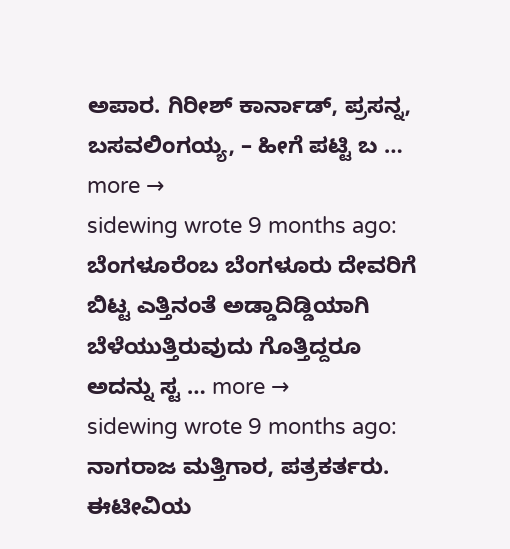ಅಪಾರ. ಗಿರೀಶ್ ಕಾರ್ನಾಡ್, ಪ್ರಸನ್ನ, ಬಸವಲಿಂಗಯ್ಯ, – ಹೀಗೆ ಪಟ್ಟಿ ಬ … more →
sidewing wrote 9 months ago: ಬೆಂಗಳೂರೆಂಬ ಬೆಂಗಳೂರು ದೇವರಿಗೆ ಬಿಟ್ಟ ಎತ್ತಿನಂತೆ ಅಡ್ಡಾದಿಡ್ಡಿಯಾಗಿ ಬೆಳೆಯುತ್ತಿರುವುದು ಗೊತ್ತಿದ್ದರೂ ಅದನ್ನು ಸ್ಟ … more →
sidewing wrote 9 months ago: ನಾಗರಾಜ ಮತ್ತಿಗಾರ, ಪತ್ರಕರ್ತರು. ಈಟೀವಿಯ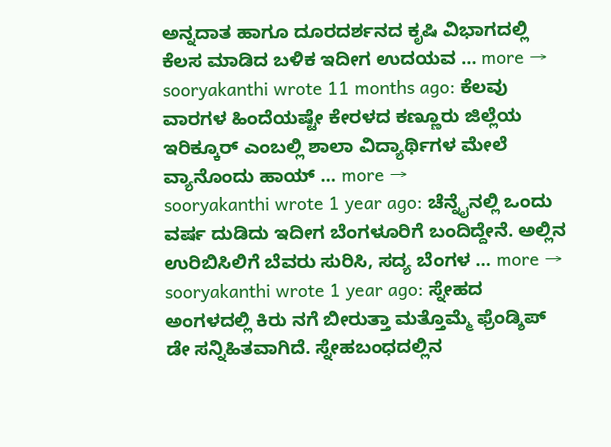ಅನ್ನದಾತ ಹಾಗೂ ದೂರದರ್ಶನದ ಕೃಷಿ ವಿಭಾಗದಲ್ಲಿ ಕೆಲಸ ಮಾಡಿದ ಬಳಿಕ ಇದೀಗ ಉದಯವ … more →
sooryakanthi wrote 11 months ago: ಕೆಲವು ವಾರಗಳ ಹಿಂದೆಯಷ್ಟೇ ಕೇರಳದ ಕಣ್ಣೂರು ಜಿಲ್ಲೆಯ ಇರಿಕ್ಕೂರ್ ಎಂಬಲ್ಲಿ ಶಾಲಾ ವಿದ್ಯಾರ್ಥಿಗಳ ಮೇಲೆ ವ್ಯಾನೊಂದು ಹಾಯ್ … more →
sooryakanthi wrote 1 year ago: ಚೆನ್ನೈನಲ್ಲಿ ಒಂದು ವರ್ಷ ದುಡಿದು ಇದೀಗ ಬೆಂಗಳೂರಿಗೆ ಬಂದಿದ್ದೇನೆ. ಅಲ್ಲಿನ ಉರಿಬಿಸಿಲಿಗೆ ಬೆವರು ಸುರಿಸಿ, ಸದ್ಯ ಬೆಂಗಳ … more →
sooryakanthi wrote 1 year ago: ಸ್ನೇಹದ ಅಂಗಳದಲ್ಲಿ ಕಿರು ನಗೆ ಬೀರುತ್ತಾ ಮತ್ತೊಮ್ಮೆ ಫ್ರೆಂಡ್ಶಿಪ್ ಡೇ ಸನ್ನಿಹಿತವಾಗಿದೆ. ಸ್ನೇಹಬಂಧದಲ್ಲಿನ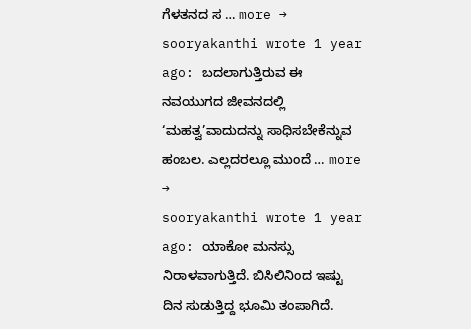ಗೆಳತನದ ಸ … more →
sooryakanthi wrote 1 year ago: ಬದಲಾಗುತ್ತಿರುವ ಈ ನವಯುಗದ ಜೀವನದಲ್ಲಿ ‘ಮಹತ್ವ’ವಾದುದನ್ನು ಸಾಧಿಸಬೇಕೆನ್ನುವ ಹಂಬಲ. ಎಲ್ಲದರಲ್ಲೂ ಮುಂದೆ … more →
sooryakanthi wrote 1 year ago: ಯಾಕೋ ಮನಸ್ಸು ನಿರಾಳವಾಗುತ್ತಿದೆ. ಬಿಸಿಲಿನಿಂದ ಇಷ್ಟು ದಿನ ಸುಡುತ್ತಿದ್ದ ಭೂಮಿ ತಂಪಾಗಿದೆ.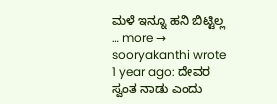ಮಳೆ ಇನ್ನೂ ಹನಿ ಬಿಟ್ಟಿಲ್ಲ … more →
sooryakanthi wrote 1 year ago: ದೇವರ ಸ್ವಂತ ನಾಡು ಎಂದು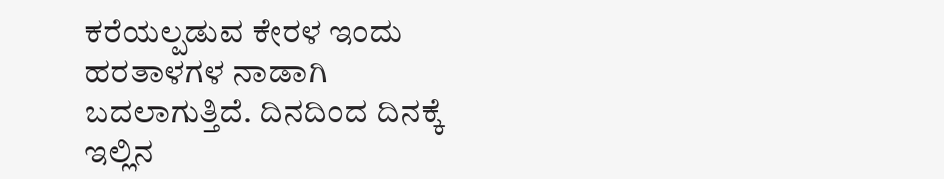ಕರೆಯಲ್ಪಡುವ ಕೇರಳ ಇಂದು ಹರತಾಳಗಳ ನಾಡಾಗಿ ಬದಲಾಗುತ್ತಿದೆ. ದಿನದಿಂದ ದಿನಕ್ಕೆ ಇಲ್ಲಿನ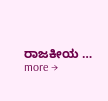ರಾಜಕೀಯ … more →